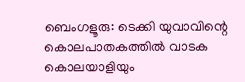ബെംഗളൂരു: ടെക്കി യുവാവിന്റെ കൊലപാതകത്തില്‍ വാടക കൊലയാളിയും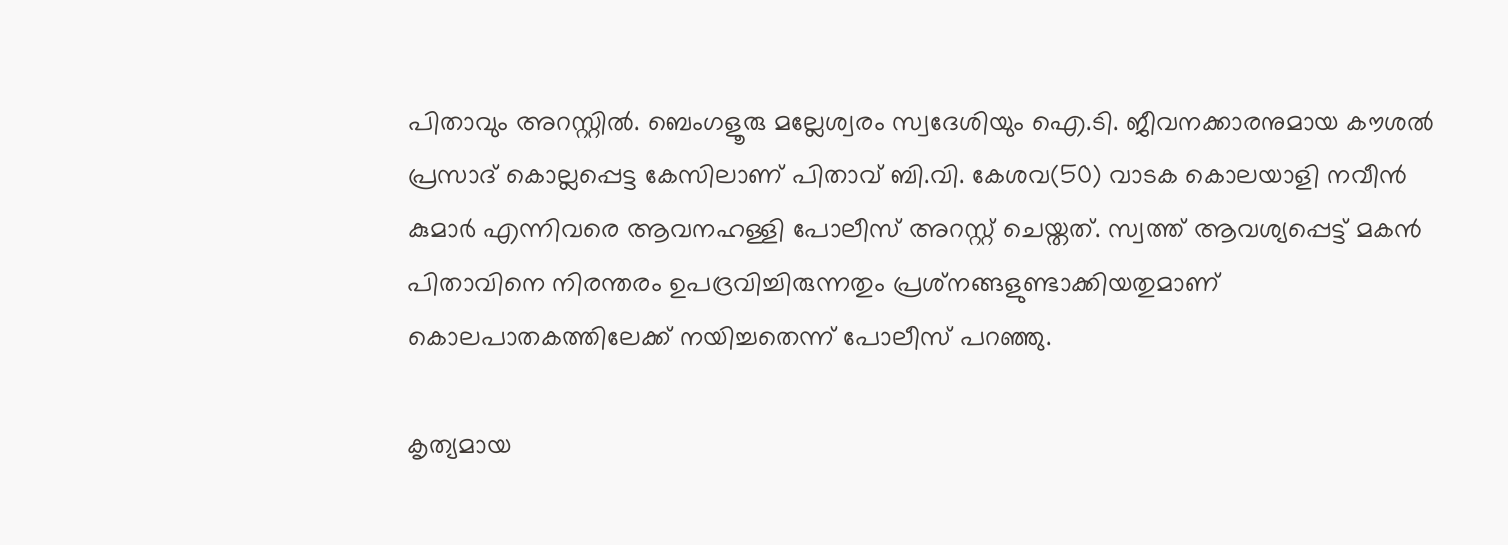പിതാവും അറസ്റ്റില്‍. ബെംഗളൂരു മല്ലേശ്വരം സ്വദേശിയും ഐ.ടി. ജീവനക്കാരനുമായ കൗശല്‍ പ്രസാദ് കൊല്ലപ്പെട്ട കേസിലാണ് പിതാവ് ബി.വി. കേശവ(50) വാടക കൊലയാളി നവീന്‍ കുമാര്‍ എന്നിവരെ ആവനഹള്ളി പോലീസ് അറസ്റ്റ് ചെയ്തത്. സ്വത്ത് ആവശ്യപ്പെട്ട് മകൻ പിതാവിനെ നിരന്തരം ഉപദ്രവിച്ചിരുന്നതും പ്രശ്‌നങ്ങളുണ്ടാക്കിയതുമാണ് കൊലപാതകത്തിലേക്ക് നയിച്ചതെന്ന് പോലീസ് പറഞ്ഞു.

കൃത്യമായ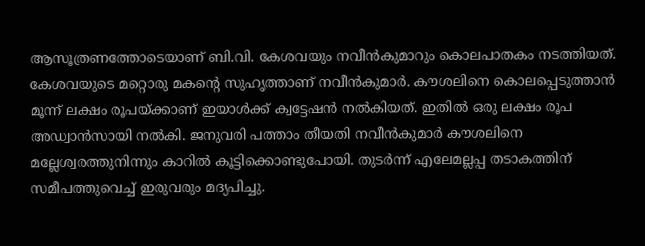ആസൂത്രണത്തോടെയാണ് ബി.വി. കേശവയും നവീന്‍കുമാറും കൊലപാതകം നടത്തിയത്. കേശവയുടെ മറ്റൊരു മകന്റെ സുഹൃത്താണ് നവീന്‍കുമാര്‍. കൗശലിനെ കൊലപ്പെടുത്താന്‍ മൂന്ന് ലക്ഷം രൂപയ്ക്കാണ് ഇയാള്‍ക്ക് ക്വട്ടേഷന്‍ നല്‍കിയത്. ഇതില്‍ ഒരു ലക്ഷം രൂപ അഡ്വാന്‍സായി നല്‍കി. ജനുവരി പത്താം തീയതി നവീന്‍കുമാര്‍ കൗശലിനെ മല്ലേശ്വരത്തുനിന്നും കാറില്‍ കൂട്ടിക്കൊണ്ടുപോയി. തുടര്‍ന്ന് എലേമല്ലപ്പ തടാകത്തിന് സമീപത്തുവെച്ച് ഇരുവരും മദ്യപിച്ചു.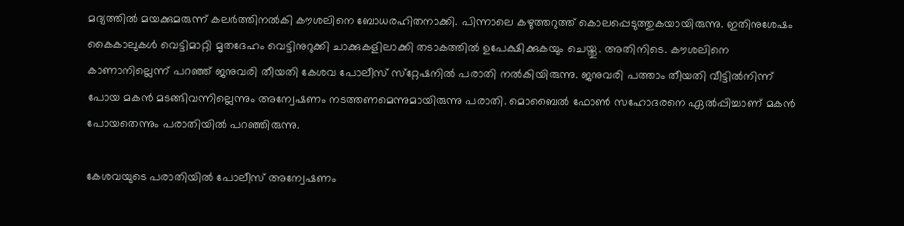മദ്യത്തില്‍ മയക്കുമരുന്ന് കലര്‍ത്തിനല്‍കി കൗശലിനെ ബോധരഹിതനാക്കി. പിന്നാലെ കഴുത്തറുത്ത് കൊലപ്പെടുത്തുകയായിരുന്നു. ഇതിനുശേഷം കൈകാലുകള്‍ വെട്ടിമാറ്റി മൃതദേഹം വെട്ടിനുറുക്കി ചാക്കുകളിലാക്കി തടാകത്തില്‍ ഉപേക്ഷിക്കുകയും ചെയ്തു. അതിനിടെ. കൗശലിനെ കാണാനില്ലെന്ന് പറഞ്ഞ് ജനുവരി തീയതി കേശവ പോലീസ് സ്‌റ്റേഷനില്‍ പരാതി നല്‍കിയിരുന്നു. ജനുവരി പത്താം തീയതി വീട്ടില്‍നിന്ന് പോയ മകന്‍ മടങ്ങിവന്നില്ലെന്നും അന്വേഷണം നടത്തണമെന്നുമായിരുന്നു പരാതി. മൊബൈല്‍ ഫോണ്‍ സഹോദരനെ ഏല്‍പ്പിച്ചാണ് മകന്‍ പോയതെന്നും പരാതിയില്‍ പറഞ്ഞിരുന്നു.

കേശവയുടെ പരാതിയില്‍ പോലീസ് അന്വേഷണം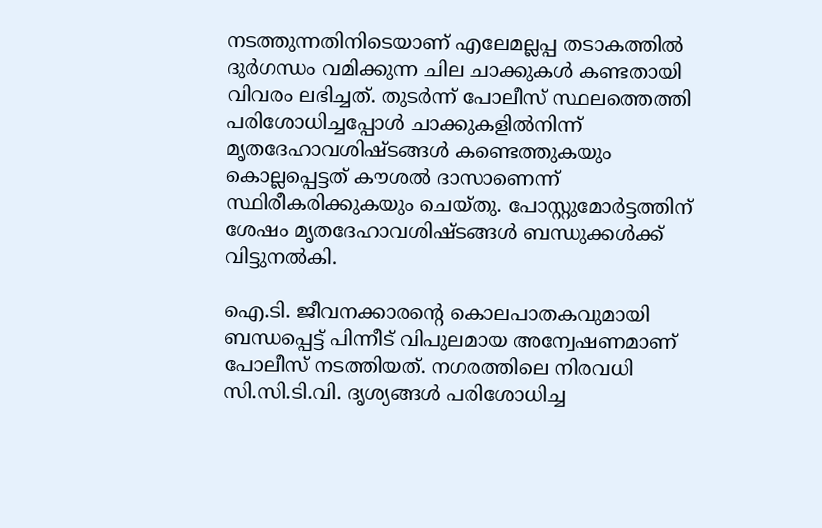നടത്തുന്നതിനിടെയാണ് എലേമല്ലപ്പ തടാകത്തില്‍ ദുര്‍ഗന്ധം വമിക്കുന്ന ചില ചാക്കുകള്‍ കണ്ടതായി വിവരം ലഭിച്ചത്. തുടര്‍ന്ന് പോലീസ് സ്ഥലത്തെത്തി പരിശോധിച്ചപ്പോള്‍ ചാക്കുകളില്‍നിന്ന് മൃതദേഹാവശിഷ്ടങ്ങള്‍ കണ്ടെത്തുകയും കൊല്ലപ്പെട്ടത് കൗശല്‍ ദാസാണെന്ന് സ്ഥിരീകരിക്കുകയും ചെയ്തു. പോസ്റ്റുമോര്‍ട്ടത്തിന് ശേഷം മൃതദേഹാവശിഷ്ടങ്ങള്‍ ബന്ധുക്കള്‍ക്ക് വിട്ടുനല്‍കി.

ഐ.ടി. ജീവനക്കാരന്റെ കൊലപാതകവുമായി ബന്ധപ്പെട്ട് പിന്നീട് വിപുലമായ അന്വേഷണമാണ് പോലീസ് നടത്തിയത്. നഗരത്തിലെ നിരവധി സി.സി.ടി.വി. ദൃശ്യങ്ങള്‍ പരിശോധിച്ച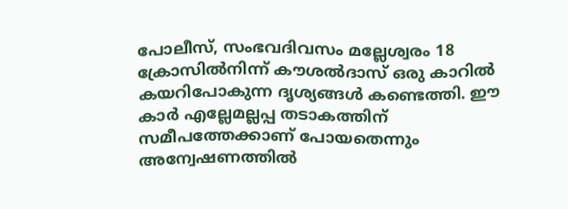പോലീസ്, സംഭവദിവസം മല്ലേശ്വരം 18 ക്രോസില്‍നിന്ന് കൗശല്‍ദാസ് ഒരു കാറില്‍ കയറിപോകുന്ന ദൃശ്യങ്ങള്‍ കണ്ടെത്തി. ഈ കാര്‍ എല്ലേമല്ലപ്പ തടാകത്തിന് സമീപത്തേക്കാണ് പോയതെന്നും അന്വേഷണത്തില്‍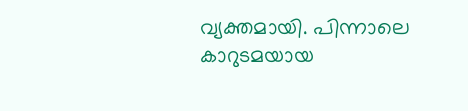വ്യക്തമായി. പിന്നാലെ കാറുടമയായ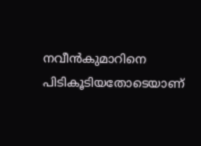നവീന്‍കുമാറിനെ പിടികൂടിയതോടെയാണ്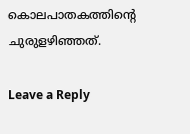കൊലപാതകത്തിന്റെ ചുരുളഴിഞ്ഞത്.

Leave a Reply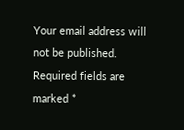Your email address will not be published. Required fields are marked *